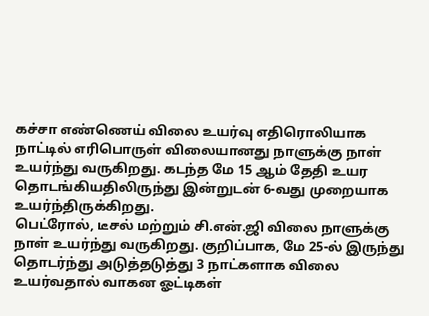கச்சா எண்ணெய் விலை உயர்வு எதிரொலியாக நாட்டில் எரிபொருள் விலையானது நாளுக்கு நாள் உயர்ந்து வருகிறது. கடந்த மே 15 ஆம் தேதி உயர தொடங்கியதிலிருந்து இன்றுடன் 6-வது முறையாக உயர்ந்திருக்கிறது.
பெட்ரோல், டீசல் மற்றும் சி.என்.ஜி விலை நாளுக்கு நாள் உயர்ந்து வருகிறது. குறிப்பாக, மே 25-ல் இருந்து தொடர்ந்து அடுத்தடுத்து 3 நாட்களாக விலை உயர்வதால் வாகன ஓட்டிகள்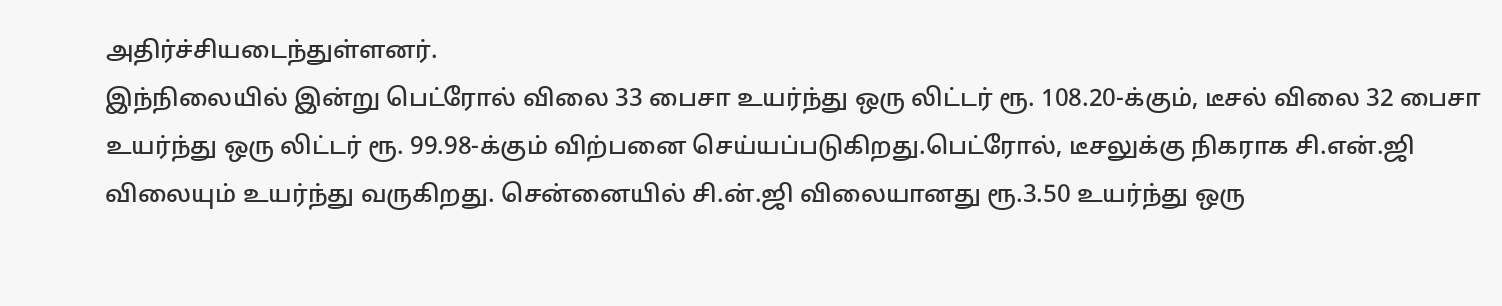அதிர்ச்சியடைந்துள்ளனர்.
இந்நிலையில் இன்று பெட்ரோல் விலை 33 பைசா உயர்ந்து ஒரு லிட்டர் ரூ. 108.20-க்கும், டீசல் விலை 32 பைசா உயர்ந்து ஒரு லிட்டர் ரூ. 99.98-க்கும் விற்பனை செய்யப்படுகிறது.பெட்ரோல், டீசலுக்கு நிகராக சி.என்.ஜி விலையும் உயர்ந்து வருகிறது. சென்னையில் சி.ன்.ஜி விலையானது ரூ.3.50 உயர்ந்து ஒரு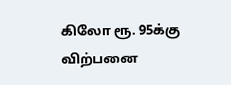கிலோ ரூ. 95க்கு விற்பனை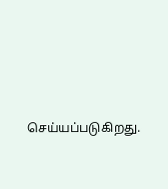செய்யப்படுகிறது.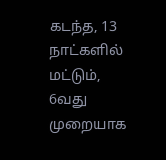கடந்த, 13 நாட்களில் மட்டும், 6வது முறையாக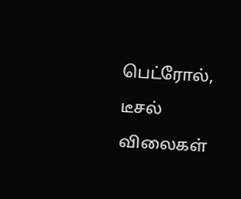பெட்ரோல், டீசல் விலைகள்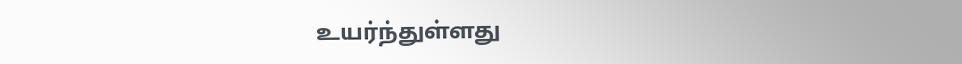உயர்ந்துள்ளது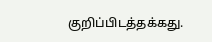குறிப்பிடத்தக்கது.